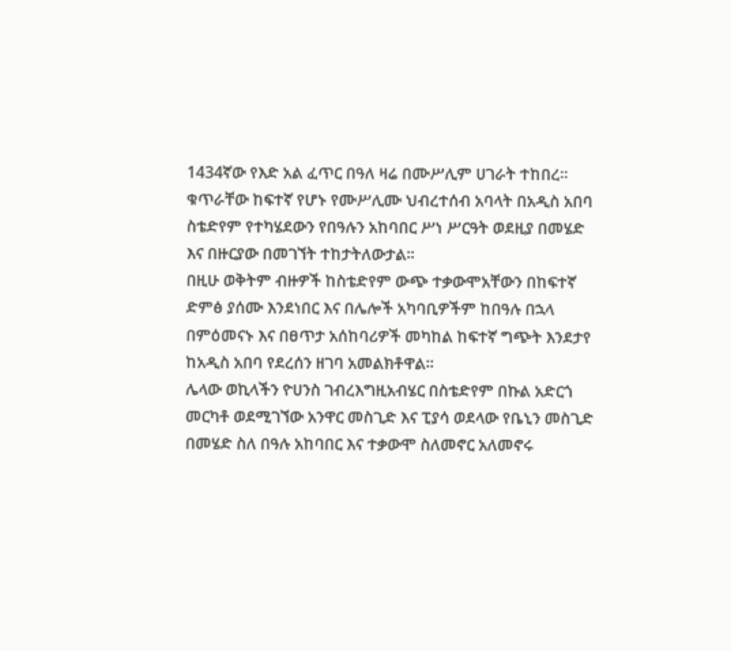1434ኛው የእድ አል ፈጥር በዓለ ዛሬ በሙሥሊም ሀገራት ተከበረ። ቁጥራቸው ከፍተኛ የሆኑ የሙሥሊሙ ህብረተሰብ አባላት በአዲስ አበባ ስቴድየም የተካሄደውን የበዓሉን አከባበር ሥነ ሥርዓት ወደዚያ በመሄድ እና በዙርያው በመገኘት ተከታትለውታል።
በዚሁ ወቅትም ብዙዎች ከስቴድየም ውጭ ተቃውሞአቸውን በከፍተኛ ድምፅ ያሰሙ እንደነበር እና በሌሎች አካባቢዎችም ከበዓሉ በኋላ በምዕመናኑ እና በፀጥታ አሰከባሪዎች መካከል ከፍተኛ ግጭት እንደታየ ከአዲስ አበባ የደረሰን ዘገባ አመልክቶዋል።
ሌላው ወኪላችን ዮሀንስ ገብረእግዚአብሄር በስቴድየም በኩል አድርጎ መርካቶ ወደሚገኘው አንዋር መስጊድ እና ፒያሳ ወደላው የቤኒን መስጊድ በመሄድ ስለ በዓሉ አከባበር እና ተቃውሞ ስለመኖር አለመኖሩ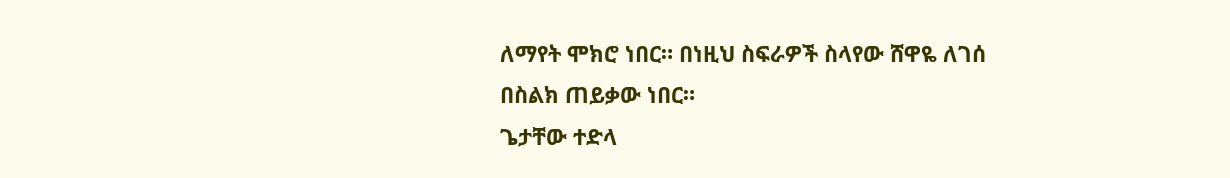ለማየት ሞክሮ ነበር። በነዚህ ስፍራዎች ስላየው ሸዋዬ ለገሰ በስልክ ጠይቃው ነበር።
ጌታቸው ተድላ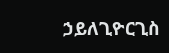ኃይለጊዮርጊስ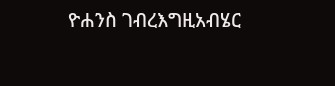ዮሐንስ ገብረእግዚአብሄር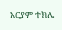አርያም ተክሌ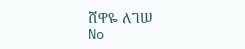ሸዋዬ ለገሠ
No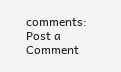comments:
Post a Comment